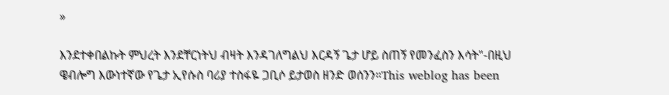»

እንደተቀበልኩት ምህረት እንደቸርነትህ ብዛት እንዳገለግልህ እርዳኝ ጌታ ሆይ ስጠኝ የመንፈስን እሳት"-በዚህ ዌብሎግ እውነተኛው የጌታ ኢየሱስ ባሪያ ተስፋዬ ጋቢሶ ይታወስ ዘንድ ወሰንን።This weblog has been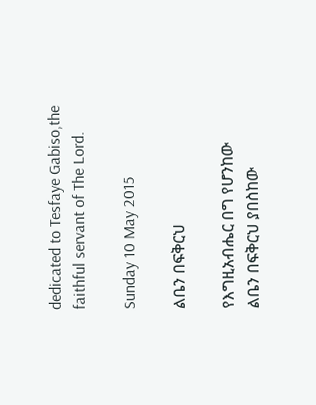dedicated to Tesfaye Gabiso,the faithful servant of The Lord.

Sunday 10 May 2015

ልቤን በፍቅርህ

የእግዚአብሔር በግ የሆንከው
ልቤን በፍቅርህ ያበስከው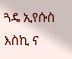ጓዴ ኢየሱስ እስኪ ና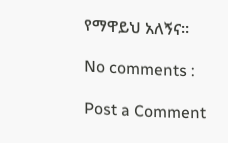የማዋይህ አለኝና።

No comments :

Post a Comment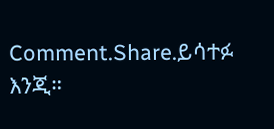Comment.Share.ይሳተፉ እንጂ።